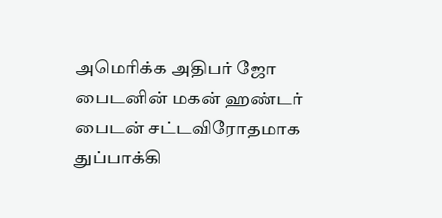அமெரிக்க அதிபர் ஜோ பைடனின் மகன் ஹண்டர் பைடன் சட்டவிரோதமாக துப்பாக்கி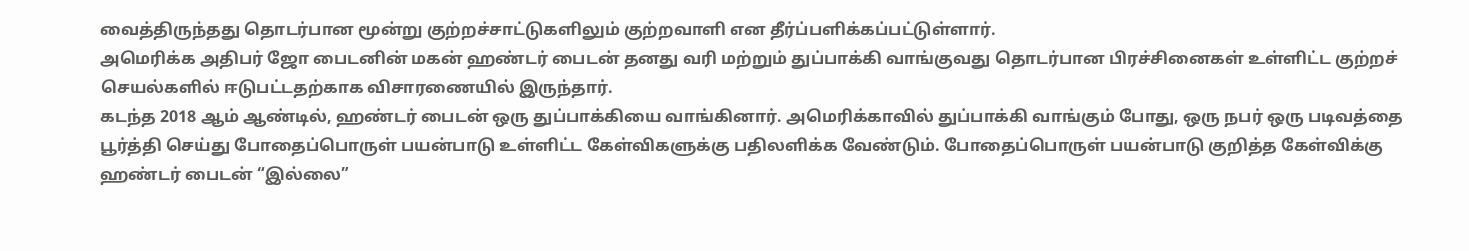வைத்திருந்தது தொடர்பான மூன்று குற்றச்சாட்டுகளிலும் குற்றவாளி என தீர்ப்பளிக்கப்பட்டுள்ளார்.
அமெரிக்க அதிபர் ஜோ பைடனின் மகன் ஹண்டர் பைடன் தனது வரி மற்றும் துப்பாக்கி வாங்குவது தொடர்பான பிரச்சினைகள் உள்ளிட்ட குற்றச் செயல்களில் ஈடுபட்டதற்காக விசாரணையில் இருந்தார்.
கடந்த 2018 ஆம் ஆண்டில், ஹண்டர் பைடன் ஒரு துப்பாக்கியை வாங்கினார். அமெரிக்காவில் துப்பாக்கி வாங்கும் போது, ஒரு நபர் ஒரு படிவத்தை பூர்த்தி செய்து போதைப்பொருள் பயன்பாடு உள்ளிட்ட கேள்விகளுக்கு பதிலளிக்க வேண்டும். போதைப்பொருள் பயன்பாடு குறித்த கேள்விக்கு ஹண்டர் பைடன் “இல்லை”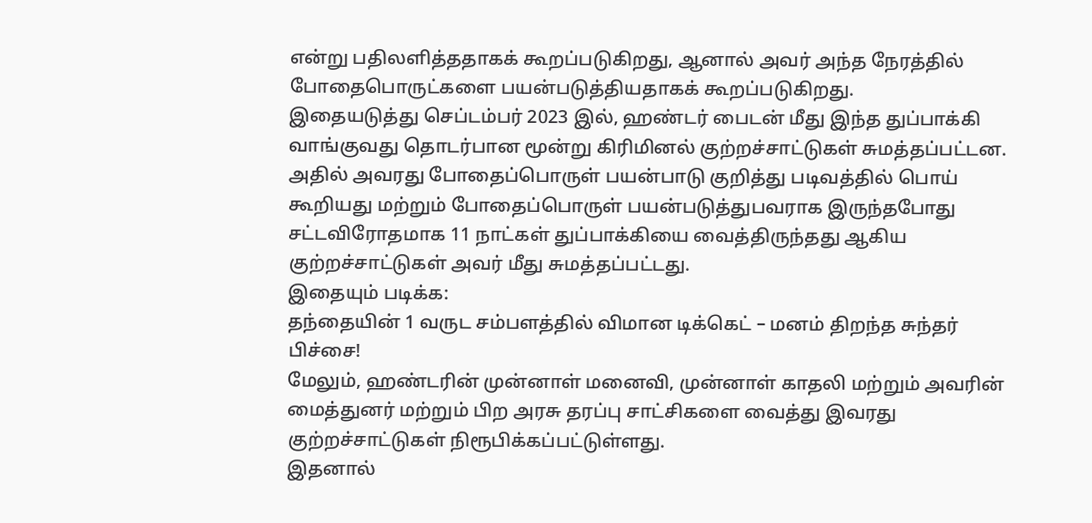என்று பதிலளித்ததாகக் கூறப்படுகிறது, ஆனால் அவர் அந்த நேரத்தில் போதைபொருட்களை பயன்படுத்தியதாகக் கூறப்படுகிறது.
இதையடுத்து செப்டம்பர் 2023 இல், ஹண்டர் பைடன் மீது இந்த துப்பாக்கி வாங்குவது தொடர்பான மூன்று கிரிமினல் குற்றச்சாட்டுகள் சுமத்தப்பட்டன. அதில் அவரது போதைப்பொருள் பயன்பாடு குறித்து படிவத்தில் பொய் கூறியது மற்றும் போதைப்பொருள் பயன்படுத்துபவராக இருந்தபோது சட்டவிரோதமாக 11 நாட்கள் துப்பாக்கியை வைத்திருந்தது ஆகிய குற்றச்சாட்டுகள் அவர் மீது சுமத்தப்பட்டது.
இதையும் படிக்க:
தந்தையின் 1 வருட சம்பளத்தில் விமான டிக்கெட் – மனம் திறந்த சுந்தர் பிச்சை!
மேலும், ஹண்டரின் முன்னாள் மனைவி, முன்னாள் காதலி மற்றும் அவரின் மைத்துனர் மற்றும் பிற அரசு தரப்பு சாட்சிகளை வைத்து இவரது குற்றச்சாட்டுகள் நிரூபிக்கப்பட்டுள்ளது.
இதனால்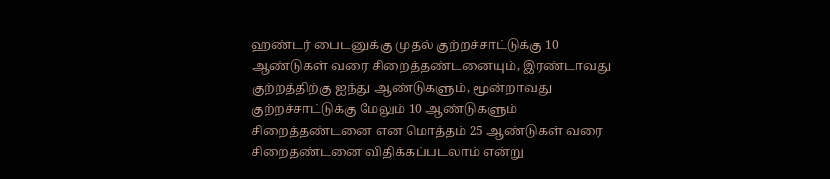ஹண்டர் பைடனுக்கு முதல் குற்றச்சாட்டுக்கு 10 ஆண்டுகள் வரை சிறைத்தண்டனையும், இரண்டாவது குற்றத்திற்கு ஐந்து ஆண்டுகளும், மூன்றாவது குற்றச்சாட்டுக்கு மேலும் 10 ஆண்டுகளும் சிறைத்தண்டனை என மொத்தம் 25 ஆண்டுகள் வரை சிறைதண்டனை விதிக்கப்படலாம் என்று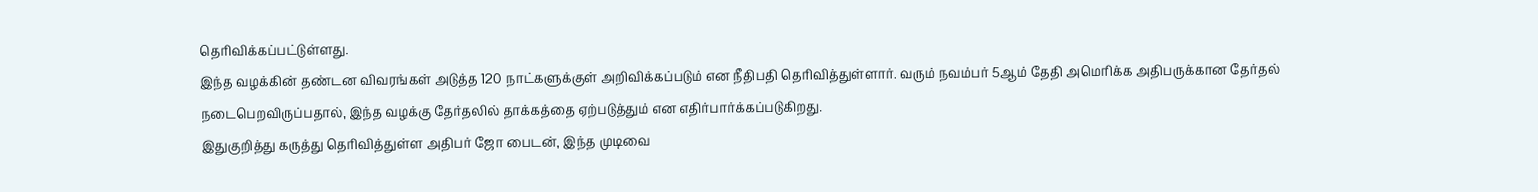தெரிவிக்கப்பட்டுள்ளது.
இந்த வழக்கின் தண்டன விவரங்கள் அடுத்த 120 நாட்களுக்குள் அறிவிக்கப்படும் என நீதிபதி தெரிவித்துள்ளார். வரும் நவம்பர் 5ஆம் தேதி அமெரிக்க அதிபருக்கான தேர்தல் நடைபெறவிருப்பதால், இந்த வழக்கு தேர்தலில் தாக்கத்தை ஏற்படுத்தும் என எதிர்பார்க்கப்படுகிறது.
இதுகுறித்து கருத்து தெரிவித்துள்ள அதிபர் ஜோ பைடன், இந்த முடிவை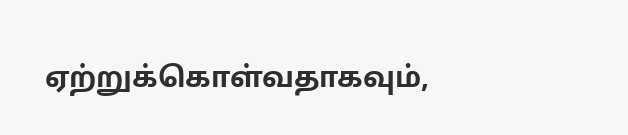ஏற்றுக்கொள்வதாகவும்,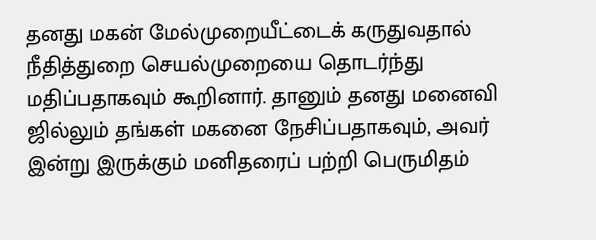தனது மகன் மேல்முறையீட்டைக் கருதுவதால் நீதித்துறை செயல்முறையை தொடர்ந்து மதிப்பதாகவும் கூறினார். தானும் தனது மனைவி ஜில்லும் தங்கள் மகனை நேசிப்பதாகவும், அவர் இன்று இருக்கும் மனிதரைப் பற்றி பெருமிதம்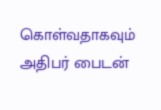கொள்வதாகவும் அதிபர் பைடன்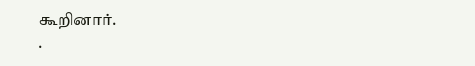கூறினார்.
.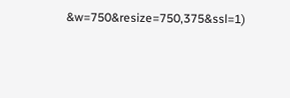&w=750&resize=750,375&ssl=1)